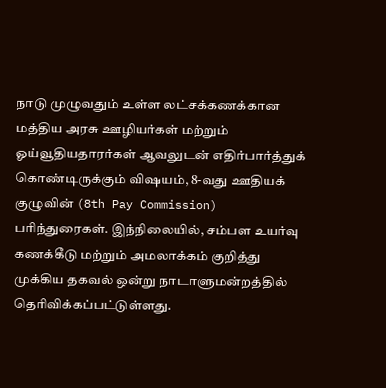நாடு முழுவதும் உள்ள லட்சக்கணக்கான மத்திய அரசு ஊழியர்கள் மற்றும் ஓய்வூதியதாரர்கள் ஆவலுடன் எதிர்பார்த்துக் கொண்டிருக்கும் விஷயம், 8-வது ஊதியக் குழுவின் (8th Pay Commission) பரிந்துரைகள். இந்நிலையில், சம்பள உயர்வு கணக்கீடு மற்றும் அமலாக்கம் குறித்து முக்கிய தகவல் ஒன்று நாடாளுமன்றத்தில் தெரிவிக்கப்பட்டுள்ளது.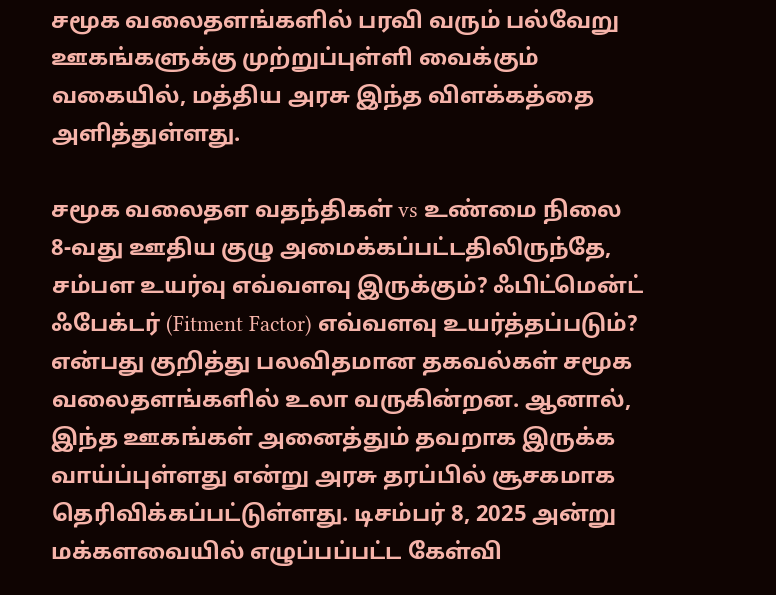சமூக வலைதளங்களில் பரவி வரும் பல்வேறு ஊகங்களுக்கு முற்றுப்புள்ளி வைக்கும் வகையில், மத்திய அரசு இந்த விளக்கத்தை அளித்துள்ளது.

சமூக வலைதள வதந்திகள் vs உண்மை நிலை
8-வது ஊதிய குழு அமைக்கப்பட்டதிலிருந்தே, சம்பள உயர்வு எவ்வளவு இருக்கும்? ஃபிட்மென்ட் ஃபேக்டர் (Fitment Factor) எவ்வளவு உயர்த்தப்படும்? என்பது குறித்து பலவிதமான தகவல்கள் சமூக வலைதளங்களில் உலா வருகின்றன. ஆனால், இந்த ஊகங்கள் அனைத்தும் தவறாக இருக்க வாய்ப்புள்ளது என்று அரசு தரப்பில் சூசகமாக தெரிவிக்கப்பட்டுள்ளது. டிசம்பர் 8, 2025 அன்று மக்களவையில் எழுப்பப்பட்ட கேள்வி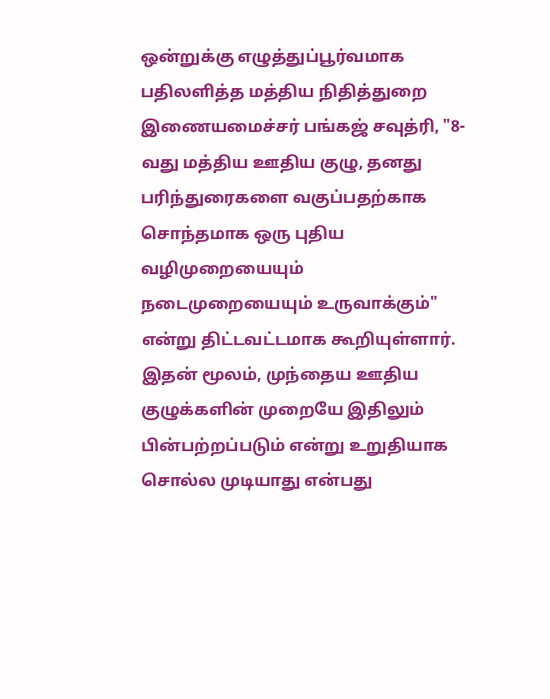ஒன்றுக்கு எழுத்துப்பூர்வமாக பதிலளித்த மத்திய நிதித்துறை இணையமைச்சர் பங்கஜ் சவுத்ரி, "8-வது மத்திய ஊதிய குழு, தனது பரிந்துரைகளை வகுப்பதற்காக சொந்தமாக ஒரு புதிய வழிமுறையையும் நடைமுறையையும் உருவாக்கும்" என்று திட்டவட்டமாக கூறியுள்ளார். இதன் மூலம், முந்தைய ஊதிய குழுக்களின் முறையே இதிலும் பின்பற்றப்படும் என்று உறுதியாக சொல்ல முடியாது என்பது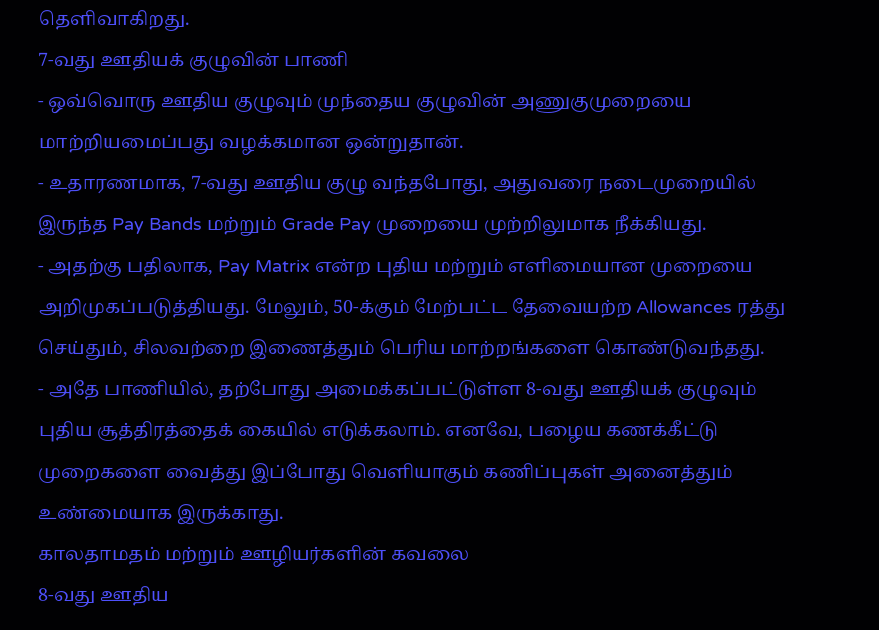தெளிவாகிறது.
7-வது ஊதியக் குழுவின் பாணி
- ஒவ்வொரு ஊதிய குழுவும் முந்தைய குழுவின் அணுகுமுறையை மாற்றியமைப்பது வழக்கமான ஒன்றுதான்.
- உதாரணமாக, 7-வது ஊதிய குழு வந்தபோது, அதுவரை நடைமுறையில் இருந்த Pay Bands மற்றும் Grade Pay முறையை முற்றிலுமாக நீக்கியது.
- அதற்கு பதிலாக, Pay Matrix என்ற புதிய மற்றும் எளிமையான முறையை அறிமுகப்படுத்தியது. மேலும், 50-க்கும் மேற்பட்ட தேவையற்ற Allowances ரத்து செய்தும், சிலவற்றை இணைத்தும் பெரிய மாற்றங்களை கொண்டுவந்தது.
- அதே பாணியில், தற்போது அமைக்கப்பட்டுள்ள 8-வது ஊதியக் குழுவும் புதிய சூத்திரத்தைக் கையில் எடுக்கலாம். எனவே, பழைய கணக்கீட்டு முறைகளை வைத்து இப்போது வெளியாகும் கணிப்புகள் அனைத்தும் உண்மையாக இருக்காது.
காலதாமதம் மற்றும் ஊழியர்களின் கவலை
8-வது ஊதிய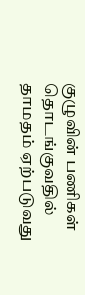குழுவின் பணிகள் தொடங்குவதில் தாமதம் ஏற்படுவது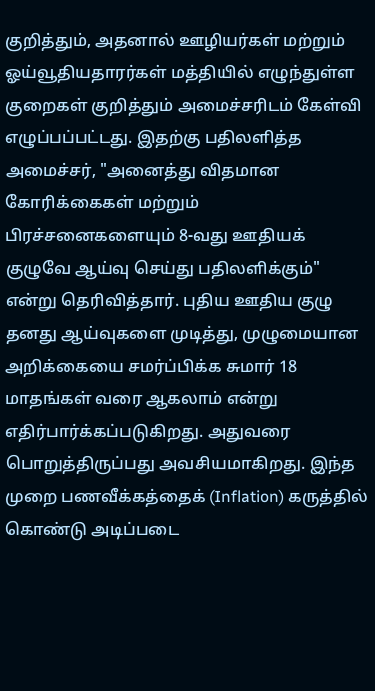குறித்தும், அதனால் ஊழியர்கள் மற்றும் ஓய்வூதியதாரர்கள் மத்தியில் எழுந்துள்ள குறைகள் குறித்தும் அமைச்சரிடம் கேள்வி எழுப்பப்பட்டது. இதற்கு பதிலளித்த அமைச்சர், "அனைத்து விதமான கோரிக்கைகள் மற்றும் பிரச்சனைகளையும் 8-வது ஊதியக் குழுவே ஆய்வு செய்து பதிலளிக்கும்" என்று தெரிவித்தார். புதிய ஊதிய குழு தனது ஆய்வுகளை முடித்து, முழுமையான அறிக்கையை சமர்ப்பிக்க சுமார் 18 மாதங்கள் வரை ஆகலாம் என்று எதிர்பார்க்கப்படுகிறது. அதுவரை பொறுத்திருப்பது அவசியமாகிறது. இந்த முறை பணவீக்கத்தைக் (Inflation) கருத்தில் கொண்டு அடிப்படை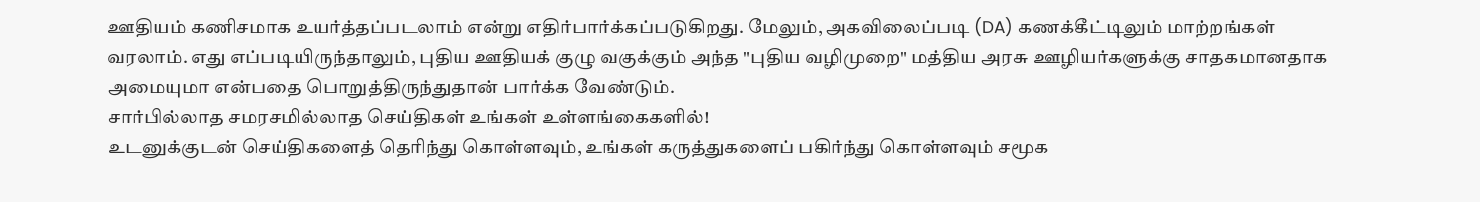ஊதியம் கணிசமாக உயர்த்தப்படலாம் என்று எதிர்பார்க்கப்படுகிறது. மேலும், அகவிலைப்படி (DA) கணக்கீட்டிலும் மாற்றங்கள் வரலாம். எது எப்படியிருந்தாலும், புதிய ஊதியக் குழு வகுக்கும் அந்த "புதிய வழிமுறை" மத்திய அரசு ஊழியர்களுக்கு சாதகமானதாக அமையுமா என்பதை பொறுத்திருந்துதான் பார்க்க வேண்டும்.
சார்பில்லாத சமரசமில்லாத செய்திகள் உங்கள் உள்ளங்கைகளில்!
உடனுக்குடன் செய்திகளைத் தெரிந்து கொள்ளவும், உங்கள் கருத்துகளைப் பகிர்ந்து கொள்ளவும் சமூக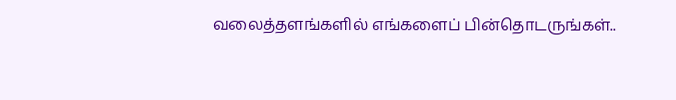வலைத்தளங்களில் எங்களைப் பின்தொடருங்கள்..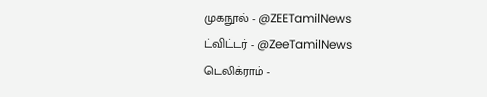முகநூல் - @ZEETamilNews
ட்விட்டர் - @ZeeTamilNews
டெலிக்ராம் -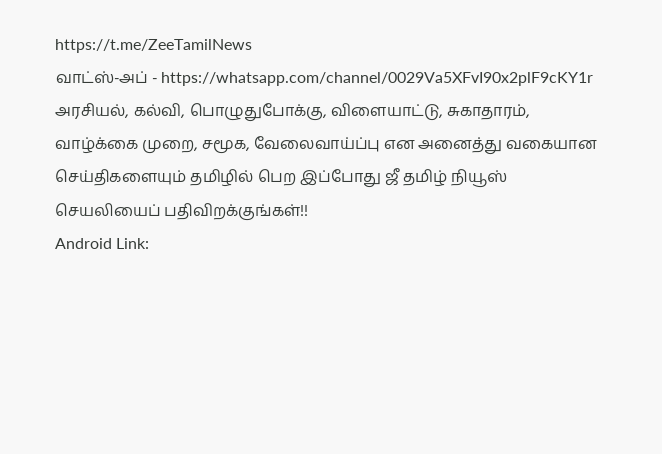https://t.me/ZeeTamilNews
வாட்ஸ்-அப் - https://whatsapp.com/channel/0029Va5XFvI90x2plF9cKY1r
அரசியல், கல்வி, பொழுதுபோக்கு, விளையாட்டு, சுகாதாரம், வாழ்க்கை முறை, சமூக, வேலைவாய்ப்பு என அனைத்து வகையான செய்திகளையும் தமிழில் பெற இப்போது ஜீ தமிழ் நியூஸ் செயலியைப் பதிவிறக்குங்கள்!!
Android Link: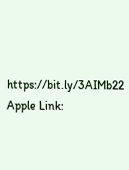https://bit.ly/3AIMb22
Apple Link: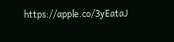https://apple.co/3yEataJ